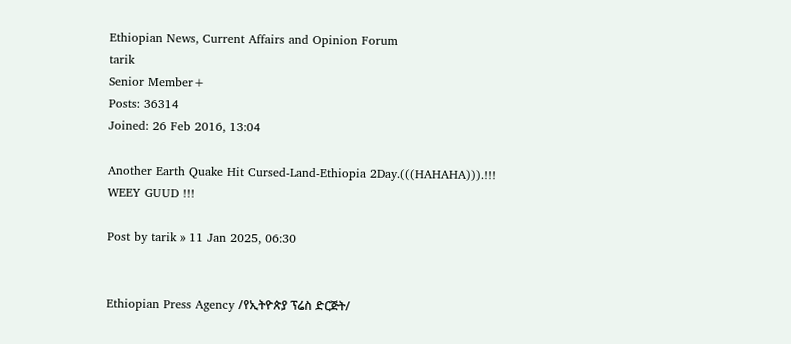Ethiopian News, Current Affairs and Opinion Forum
tarik
Senior Member+
Posts: 36314
Joined: 26 Feb 2016, 13:04

Another Earth Quake Hit Cursed-Land-Ethiopia 2Day.(((HAHAHA))).!!! WEEY GUUD !!!

Post by tarik » 11 Jan 2025, 06:30


Ethiopian Press Agency /የኢትዮጵያ ፕሬስ ድርጅት/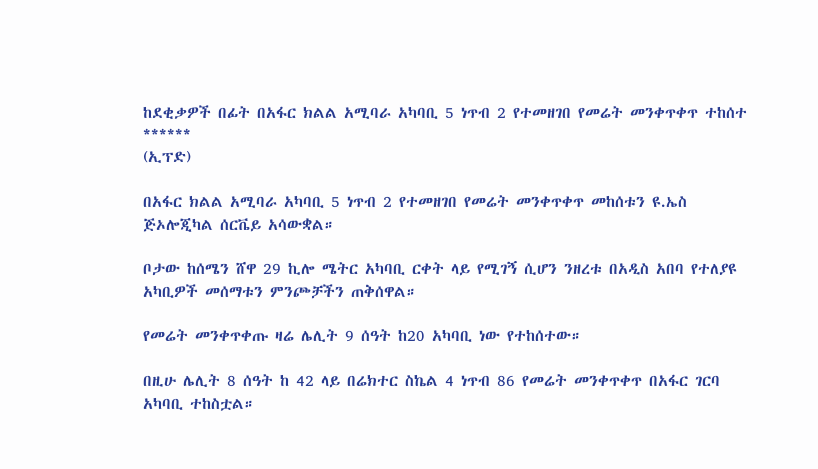ከደቂቃዎች በፊት በአፋር ክልል አሚባራ አካባቢ 5 ነጥብ 2 የተመዘገበ የመሬት መንቀጥቀጥ ተከሰተ
******
(ኢፕድ)

በአፋር ክልል አሚባራ አካባቢ 5 ነጥብ 2 የተመዘገበ የመሬት መንቀጥቀጥ መከሰቱን ዩ.ኤስ ጅኦሎጂካል ሰርቬይ አሳውቋል።

ቦታው ከሰሜን ሸዋ 29 ኪሎ ሜትር አካባቢ ርቀት ላይ የሚገኝ ሲሆን ንዘረቱ በአዲስ አበባ የተለያዩ አካቢዎች መሰማቱን ምንጮቻችን ጠቅሰዋል።

የመሬት መንቀጥቀጡ ዛሬ ሌሊት 9 ሰዓት ከ20 አካባቢ ነው የተከሰተው።

በዚሁ ሌሊት 8 ሰዓት ከ 42 ላይ በሬክተር ስኬል 4 ነጥብ 86 የመሬት መንቀጥቀጥ በአፋር ገርባ አካባቢ ተከስቷል።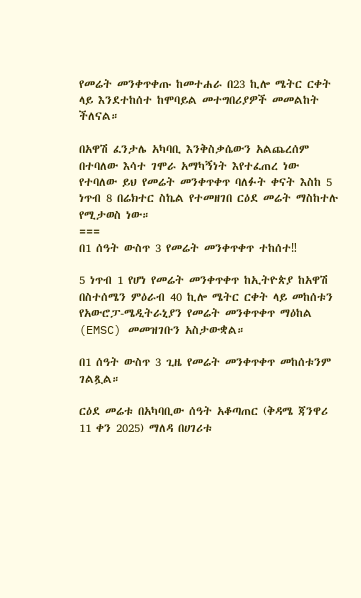የመሬት መንቀጥቀጡ ከመተሐራ በ23 ኪሎ ሜትር ርቀት ላይ እንደተከሰተ ከሞባይል መተግበሪያዎች መመልከት ችለናል።

በአዋሽ ፈንታሌ አካባቢ እንቅስቃሴውን አልጨረሰም በተባለው እሳተ ገሞራ አማካኝነት እየተፈጠረ ነው የተባለው ይህ የመሬት መንቀጥቀጥ ባለፉት ቀናት እስከ 5 ነጥብ 8 በሬክተር ስኬል የተመዘገበ ርዕደ መሬት ማስከተሉ የሚታወስ ነው።
===
በ1 ሰዓት ውስጥ 3 የመሬት መንቀጥቀጥ ተከሰተ‼

5 ነጥብ 1 የሆነ የመሬት መንቀጥቀጥ ከኢትዮጵያ ከአዋሽ በስተሰሜን ምዕራብ 40 ኪሎ ሜትር ርቀት ላይ መከሰቱን የአውሮፓ-ሜዲትራኒያን የመሬት መንቀጥቀጥ ማዕከል (EMSC) መመዝገቡን አስታውቋል።

በ1 ሰዓት ውስጥ 3 ጊዜ የመሬት መንቀጥቀጥ መከሰቱንም ገልጿል።

ርዕደ መሬቱ በአካባቢው ሰዓት አቆጣጠር (ቅዳሜ ጃንዋሪ 11 ቀን 2025) ማለዳ በሀገሪቱ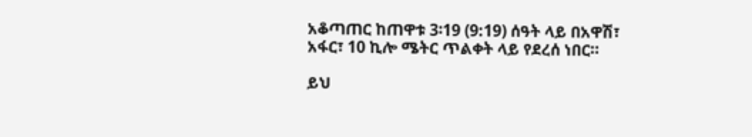አቆጣጠር ከጠዋቱ 3፡19 (9:19) ሰዓት ላይ በአዋሽ፣ አፋር፣ 10 ኪሎ ሜትር ጥልቀት ላይ የደረሰ ነበር።

ይህ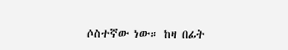ሶስተኛው ነው። ከዛ በፊት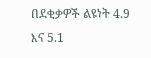በደቂቃዎች ልዩነት 4.9 እና 5.1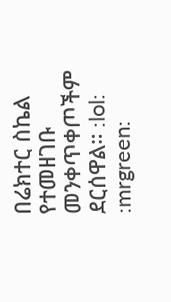በሬክተር ስኬል የተመዘገቡ መንቀጥቀጦችም ደርሰዋል። :lol: :mrgreen: